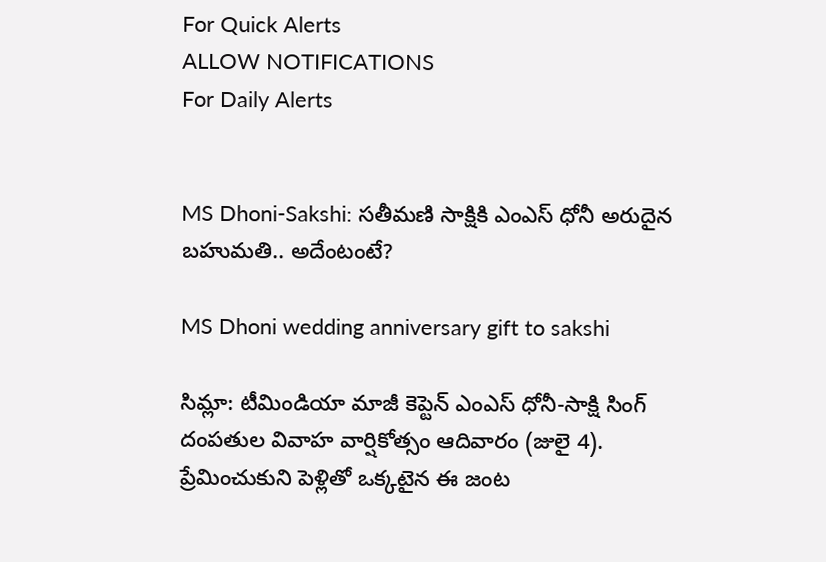For Quick Alerts
ALLOW NOTIFICATIONS
For Daily Alerts


MS Dhoni-Sakshi: సతీమణి సాక్షికి ఎంఎస్ ధోనీ అరుదైన బహుమతి.. అదేంటంటే?

MS Dhoni wedding anniversary gift to sakshi

సిమ్లా: టీమిండియా మాజీ కెప్టెన్ ఎంఎస్ ధోనీ-సాక్షి సింగ్ దంపతుల వివాహ వార్షికోత్సం ఆదివారం (జులై 4). ప్రేమించుకుని పెళ్లితో ఒక్కటైన ఈ జంట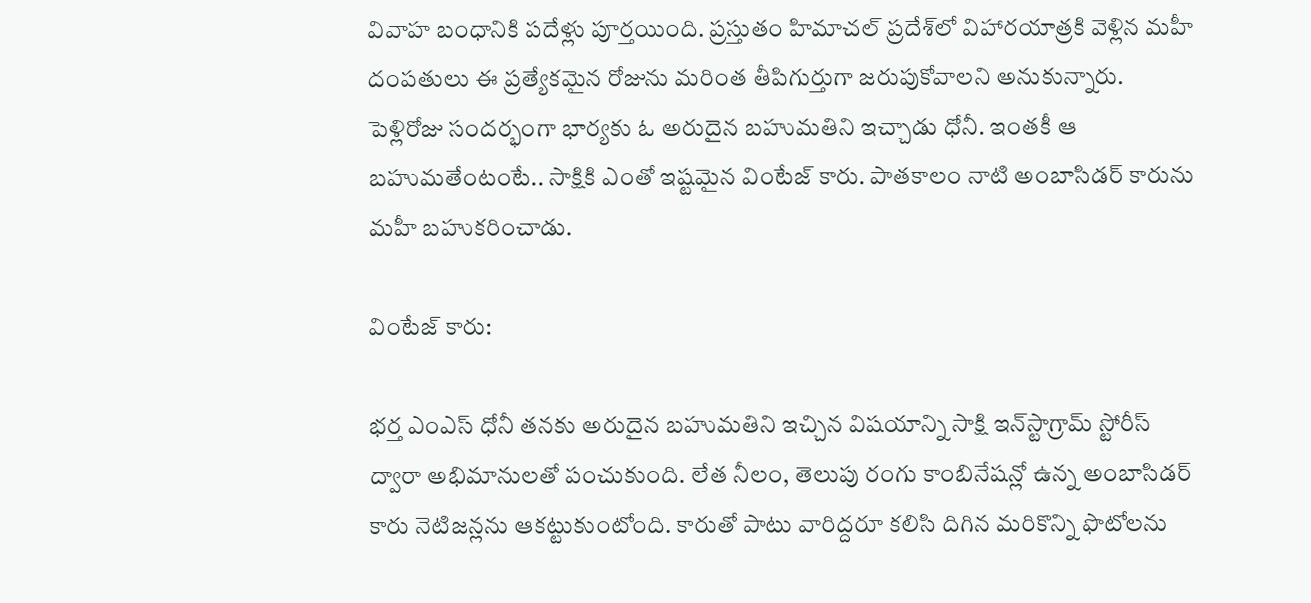వివాహ బంధానికి పదేళ్లు పూర్తయింది. ప్రస్తుతం హిమాచల్‌ ప్రదేశ్‌లో విహారయాత్రకి వెళ్లిన మహీ దంపతులు ఈ ప్రత్యేకమైన రోజును మరింత తీపిగుర్తుగా జరుపుకోవాలని అనుకున్నారు. పెళ్లిరోజు సందర్భంగా భార్యకు ఓ అరుదైన బహుమతిని ఇచ్చాడు ధోనీ. ఇంతకీ ఆ బహుమతేంటంటే.. సాక్షికి ఎంతో ఇష్టమైన వింటేజ్‌ కారు. పాతకాలం నాటి అంబాసిడర్‌ కారును మహీ బహుకరించాడు.

వింటేజ్‌ కారు:

భర్త ఎంఎస్ ధోనీ తనకు అరుదైన బహుమతిని ఇచ్చిన విషయాన్ని సాక్షి ఇన్‌స్టాగ్రామ్‌ స్టోరీస్‌ ద్వారా అభిమానులతో పంచుకుంది. లేత నీలం, తెలుపు రంగు కాంబినేషన్లో ఉన్న అంబాసిడర్‌ కారు నెటిజన్లను ఆకట్టుకుంటోంది. కారుతో పాటు వారిద్దరూ కలిసి దిగిన మరికొన్ని ఫొటోలను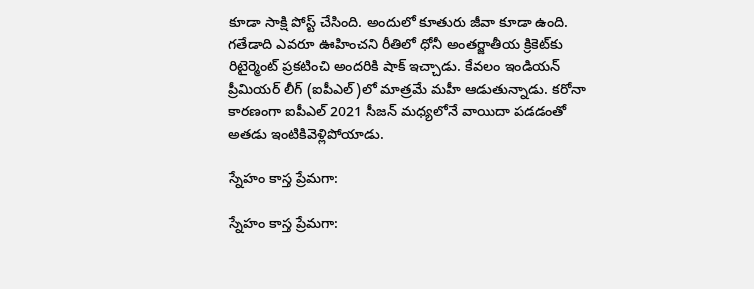కూడా సాక్షి పోస్ట్ చేసింది. అందులో కూతురు జీవా కూడా ఉంది. గతేడాది ఎవరూ ఊహించని రీతిలో ధోనీ అంతర్జాతీయ క్రికెట్‌కు రిటైర్మెంట్ ప్రకటించి అందరికి షాక్ ఇచ్చాడు. కేవలం ఇండియన్ ప్రీమియర్ లీగ్ (ఐపీఎల్)లో మాత్రమే మహీ ఆడుతున్నాడు. కరోనా కారణంగా ఐపీఎల్ 2021 సీజన్ మధ్యలోనే వాయిదా పడడంతో అతడు ఇంటికివెళ్లిపోయాడు.

స్నేహం కాస్త ప్రేమగా:

స్నేహం కాస్త ప్రేమగా: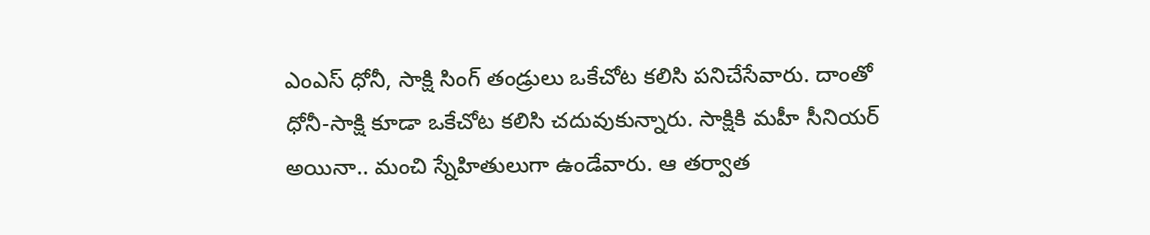ఎంఎస్ ధోనీ, సాక్షి సింగ్ తండ్రులు ఒకేచోట కలిసి పనిచేసేవారు. దాంతో ధోనీ-సాక్షి కూడా ఒకేచోట కలిసి చదువుకున్నారు. సాక్షికి మహీ సీనియర్ అయినా.. మంచి స్నేహితులుగా ఉండేవారు. ఆ తర్వాత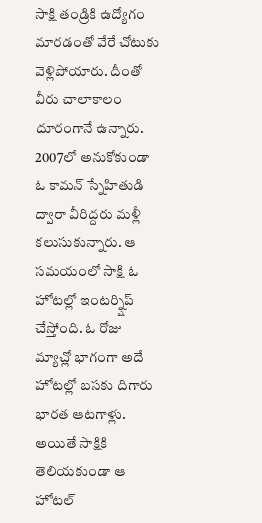సాక్షి తండ్రికి ఉద్యోగం మారడంతో వేరే చోటుకు వెళ్లిపోయారు. దీంతో వీరు చాలాకాలం దూరంగానే ఉన్నారు. 2007లో అనుకోకుండా ఓ కామన్ స్నేహితుడి ద్వారా వీరిద్దరు మళ్లీ కలుసుకున్నారు. ఆ సమయంలో సాక్షి ఓ హోటల్లో ఇంటర్న్షిప్ చేస్తోంది. ఓ రోజు మ్యాచ్లో భాగంగా అదే హోటల్లో బసకు దిగారు భారత ఆటగాళ్లు. అయితే సాక్షికి తెలియకుండా ఆ హోటల్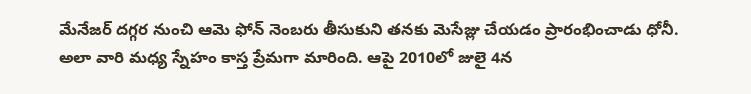మేనేజర్ దగ్గర నుంచి ఆమె ఫోన్ నెంబరు తీసుకుని తనకు మెసేజ్లు చేయడం ప్రారంభించాడు ధోనీ. అలా వారి మధ్య స్నేహం కాస్త ప్రేమగా మారింది. ఆపై 2010లో జులై 4న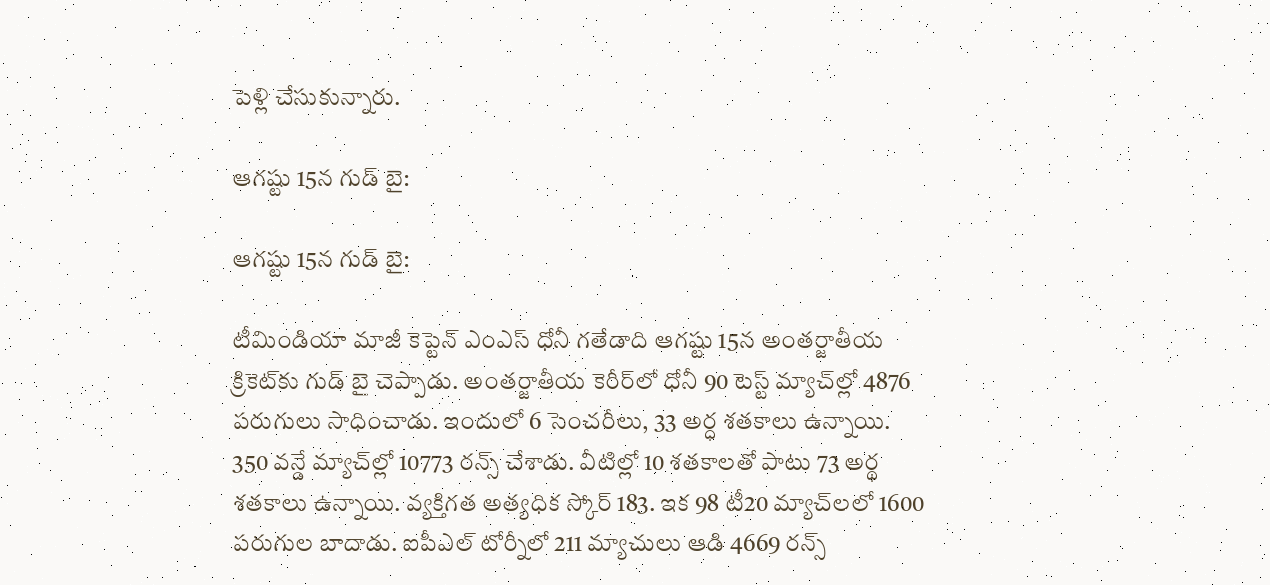పెళ్లి చేసుకున్నారు.

ఆగష్టు 15న గుడ్‌ బై:

ఆగష్టు 15న గుడ్‌ బై:

టీమిండియా‌ మాజీ కెప్టెన్‌ ఎంఎస్ ధోనీ గతేడాది ఆగష్టు 15న అంతర్జాతీయ క్రికెట్‌కు గుడ్‌ బై చెప్పాడు. అంతర్జాతీయ కెరీర్‌లో ధోనీ 90 టెస్ట్‌ మ్యాచ్‌ల్లో 4876 పరుగులు సాధించాడు. ఇందులో 6 సెంచరీలు, 33 అర్ధ శతకాలు ఉన్నాయి. 350 వన్డే మ్యాచ్‌ల్లో 10773 రన్స్‌ చేశాడు. వీటిల్లో 10 శతకాలతో పాటు 73 అర్థ శతకాలు ఉన్నాయి. వ్యక్తిగత అత్యధిక స్కోర్ 183. ఇక 98 టీ20 మ్యాచ్‌లలో 1600 పరుగుల బాదాడు. ఐపీఎల్ టోర్నీలో 211 మ్యాచులు ఆడి 4669 రన్స్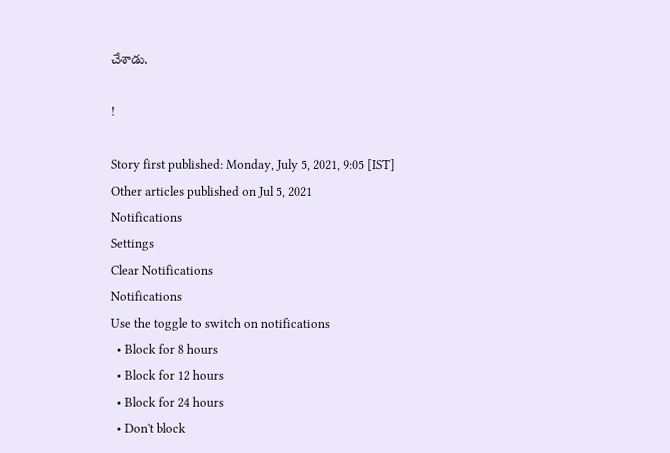చేశాడు.

!

Story first published: Monday, July 5, 2021, 9:05 [IST]
Other articles published on Jul 5, 2021
Notifications
Settings
Clear Notifications
Notifications
Use the toggle to switch on notifications
  • Block for 8 hours
  • Block for 12 hours
  • Block for 24 hours
  • Don't block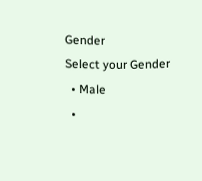Gender
Select your Gender
  • Male
  •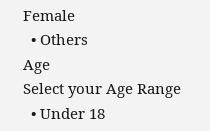Female
  • Others
Age
Select your Age Range
  • Under 18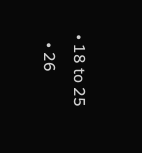• 18 to 25
  • 26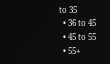to 35
  • 36 to 45
  • 45 to 55
  • 55+